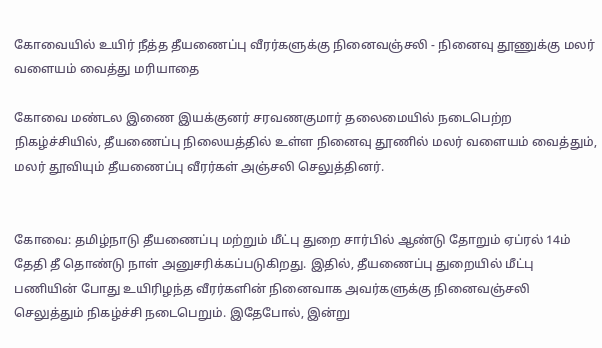கோவையில் உயிர் நீத்த தீயணைப்பு வீரர்களுக்கு நினைவஞ்சலி - நினைவு தூணுக்கு மலர் வளையம் வைத்து மரியாதை

கோவை மண்டல இணை இயக்குனர் சரவணகுமார் தலைமையில் நடைபெற்ற நிகழ்ச்சியில், தீயணைப்பு நிலையத்தில் உள்ள நினைவு தூணில் மலர் வளையம் வைத்தும், மலர் தூவியும் தீயணைப்பு வீரர்கள் அஞ்சலி செலுத்தினர்.


கோவை: தமிழ்நாடு தீயணைப்பு மற்றும் மீட்பு துறை சார்பில் ஆண்டு தோறும் ஏப்ரல் 14ம் தேதி தீ தொண்டு நாள் அனுசரிக்கப்படுகிறது. இதில், தீயணைப்பு துறையில் மீட்பு பணியின் போது உயிரிழந்த வீரர்களின் நினைவாக அவர்களுக்கு நினைவஞ்சலி செலுத்தும் நிகழ்ச்சி நடைபெறும். இதேபோல், இன்று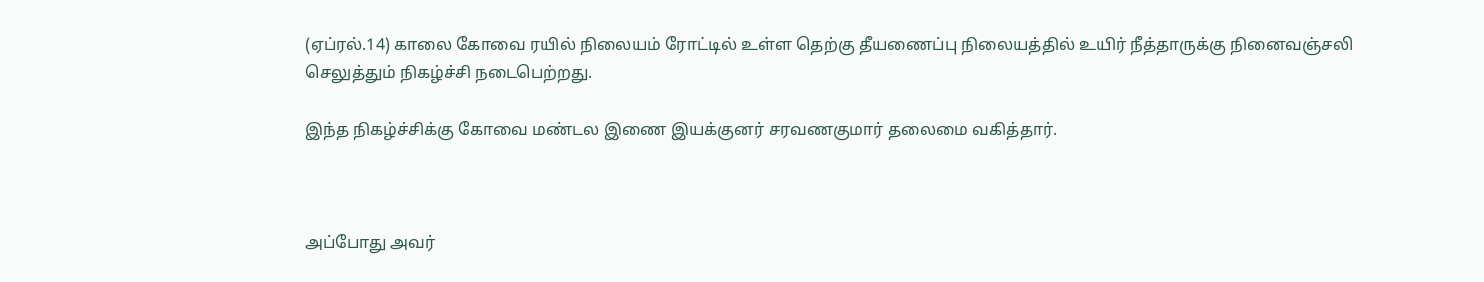(ஏப்ரல்.14) காலை கோவை ரயில் நிலையம் ரோட்டில் உள்ள தெற்கு தீயணைப்பு நிலையத்தில் உயிர் நீத்தாருக்கு நினைவஞ்சலி செலுத்தும் நிகழ்ச்சி நடைபெற்றது.

இந்த நிகழ்ச்சிக்கு கோவை மண்டல இணை இயக்குனர் சரவணகுமார் தலைமை வகித்தார்.



அப்போது அவர்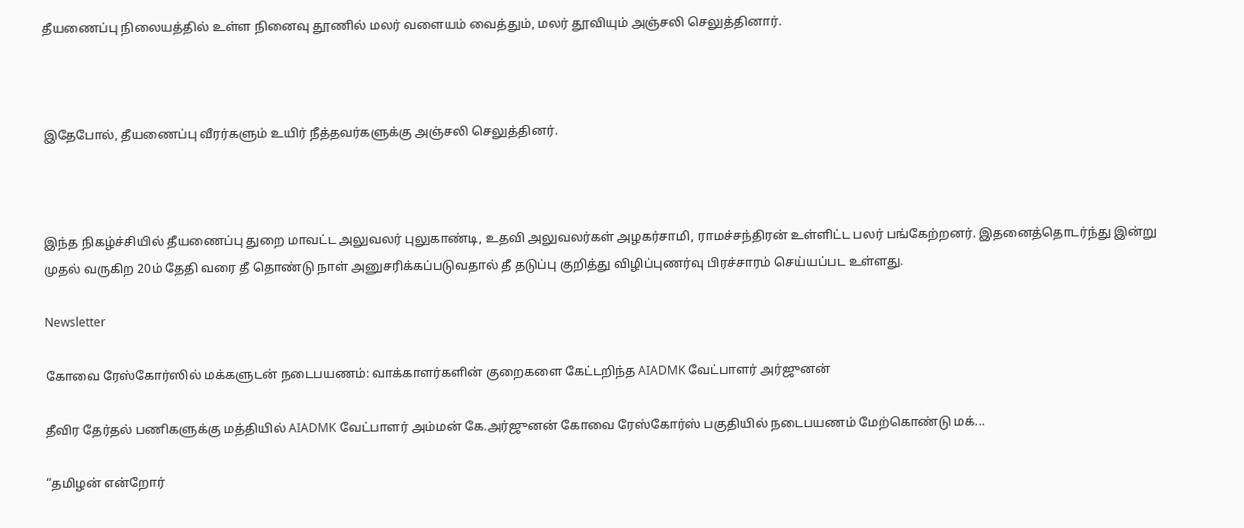தீயணைப்பு நிலையத்தில் உள்ள நினைவு தூணில் மலர் வளையம் வைத்தும், மலர் தூவியும் அஞ்சலி செலுத்தினார்.



இதேபோல், தீயணைப்பு வீரர்களும் உயிர் நீத்தவர்களுக்கு அஞ்சலி செலுத்தினர்.



இந்த நிகழ்ச்சியில் தீயணைப்பு துறை மாவட்ட அலுவலர் புலுகாண்டி, உதவி அலுவலர்கள் அழகர்சாமி, ராமச்சந்திரன் உள்ளிட்ட பலர் பங்கேற்றனர். இதனைத்தொடர்ந்து இன்று முதல் வருகிற 20ம் தேதி வரை தீ தொண்டு நாள் அனுசரிக்கப்படுவதால் தீ தடுப்பு குறித்து விழிப்புணர்வு பிரச்சாரம் செய்யப்பட உள்ளது.

Newsletter

கோவை ரேஸ்கோர்ஸில் மக்களுடன் நடைபயணம்: வாக்காளர்களின் குறைகளை கேட்டறிந்த AIADMK வேட்பாளர் அர்ஜுனன்

தீவிர தேர்தல் பணிகளுக்கு மத்தியில் AIADMK வேட்பாளர் அம்மன் கே.அர்ஜுனன் கோவை ரேஸ்கோர்ஸ் பகுதியில் நடைபயணம் மேற்கொண்டு மக்...

“தமிழன் என்றோர்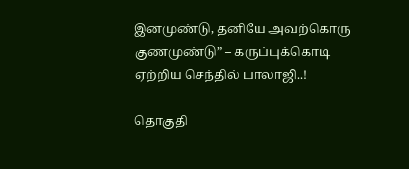இனமுண்டு, தனியே அவற்கொரு குணமுண்டு” – கருப்புக்கொடி ஏற்றிய செந்தில் பாலாஜி..!

தொகுதி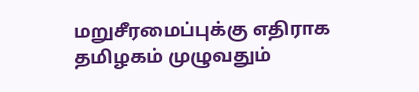மறுசீரமைப்புக்கு எதிராக தமிழகம் முழுவதும்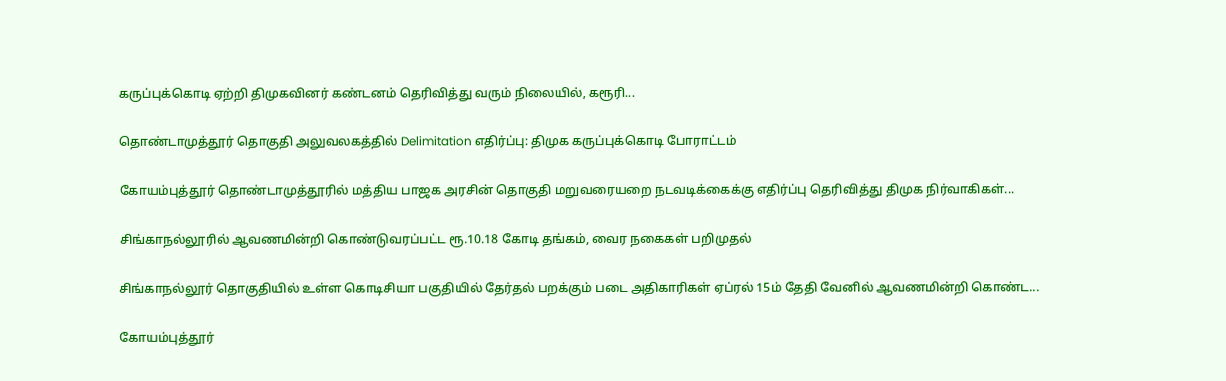கருப்புக்கொடி ஏற்றி திமுகவினர் கண்டனம் தெரிவித்து வரும் நிலையில், கரூரி...

தொண்டாமுத்தூர் தொகுதி அலுவலகத்தில் Delimitation எதிர்ப்பு: திமுக கருப்புக்கொடி போராட்டம்

கோயம்புத்தூர் தொண்டாமுத்தூரில் மத்திய பாஜக அரசின் தொகுதி மறுவரையறை நடவடிக்கைக்கு எதிர்ப்பு தெரிவித்து திமுக நிர்வாகிகள்...

சிங்காநல்லூரில் ஆவணமின்றி கொண்டுவரப்பட்ட ரூ.10.18 கோடி தங்கம், வைர நகைகள் பறிமுதல்

சிங்காநல்லூர் தொகுதியில் உள்ள கொடிசியா பகுதியில் தேர்தல் பறக்கும் படை அதிகாரிகள் ஏப்ரல் 15ம் தேதி வேனில் ஆவணமின்றி கொண்ட...

கோயம்புத்தூர்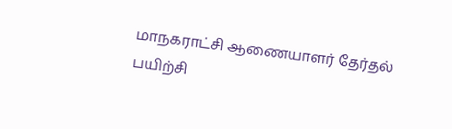மாநகராட்சி ஆணையாளர் தேர்தல் பயிற்சி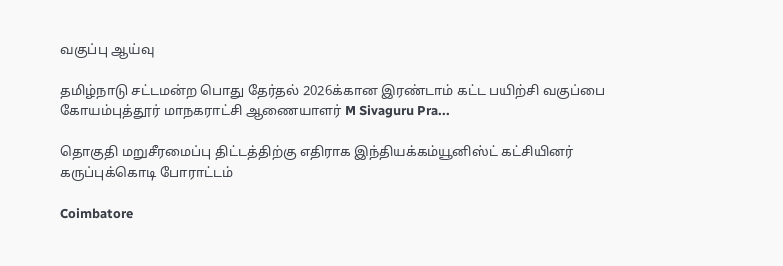வகுப்பு ஆய்வு

தமிழ்நாடு சட்டமன்ற பொது தேர்தல் 2026க்கான இரண்டாம் கட்ட பயிற்சி வகுப்பை கோயம்புத்தூர் மாநகராட்சி ஆணையாளர் M Sivaguru Pra...

தொகுதி மறுசீரமைப்பு திட்டத்திற்கு எதிராக இந்தியக்கம்யூனிஸ்ட் கட்சியினர் கருப்புக்கொடி போராட்டம்

Coimbatore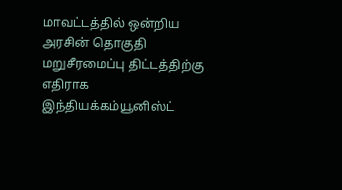மாவட்டத்தில் ஒன்றிய அரசின் தொகுதி மறுசீரமைப்பு திட்டத்திற்கு எதிராக இந்தியக்கம்யூனிஸ்ட்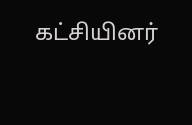கட்சியினர்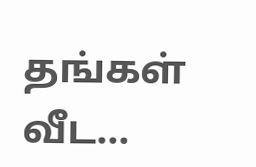தங்கள் வீட...